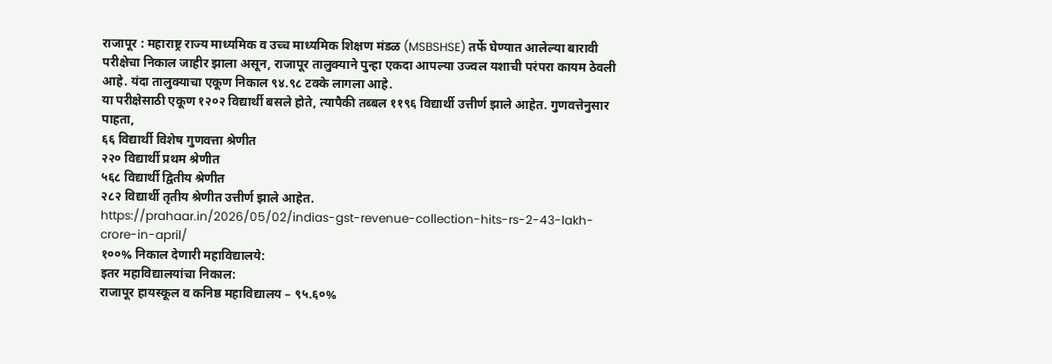राजापूर : महाराष्ट्र राज्य माध्यमिक व उच्च माध्यमिक शिक्षण मंडळ (MSBSHSE) तर्फे घेण्यात आलेल्या बारावी परीक्षेचा निकाल जाहीर झाला असून, राजापूर तालुक्याने पुन्हा एकदा आपल्या उज्वल यशाची परंपरा कायम ठेवली आहे. यंदा तालुक्याचा एकूण निकाल ९४.९८ टक्के लागला आहे.
या परीक्षेसाठी एकूण १२०२ विद्यार्थी बसले होते, त्यापैकी तब्बल ११९६ विद्यार्थी उत्तीर्ण झाले आहेत. गुणवत्तेनुसार पाहता,
६६ विद्यार्थी विशेष गुणवत्ता श्रेणीत
२२० विद्यार्थी प्रथम श्रेणीत
५६८ विद्यार्थी द्वितीय श्रेणीत
२८२ विद्यार्थी तृतीय श्रेणीत उत्तीर्ण झाले आहेत.
https://prahaar.in/2026/05/02/indias-gst-revenue-collection-hits-rs-2-43-lakh-crore-in-april/
१००% निकाल देणारी महाविद्यालये:
इतर महाविद्यालयांचा निकाल:
राजापूर हायस्कूल व कनिष्ठ महाविद्यालय – ९५.६०%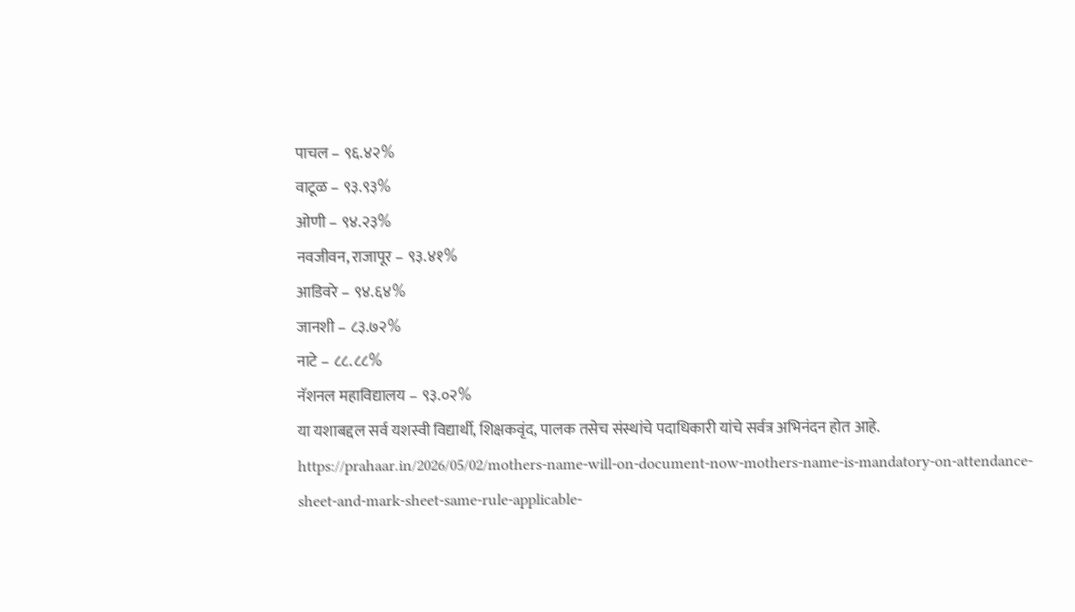पाचल – ९६.४२%
वाटूळ – ९३.९३%
ओणी – ९४.२३%
नवजीवन, राजापूर – ९३.४१%
आडिवरे – ९४.६४%
जानशी – ८३.७२%
नाटे – ८८.८८%
नॅशनल महाविद्यालय – ९३.०२%
या यशाबद्दल सर्व यशस्वी विद्यार्थी, शिक्षकवृंद, पालक तसेच संस्थांचे पदाधिकारी यांचे सर्वत्र अभिनंदन होत आहे.
https://prahaar.in/2026/05/02/mothers-name-will-on-document-now-mothers-name-is-mandatory-on-attendance-sheet-and-mark-sheet-same-rule-applicable-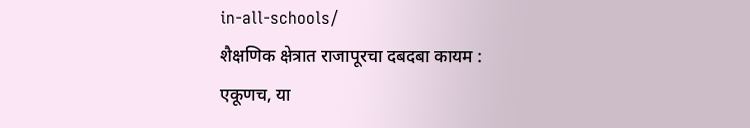in-all-schools/
शैक्षणिक क्षेत्रात राजापूरचा दबदबा कायम :
एकूणच, या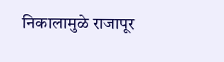निकालामुळे राजापूर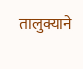तालुक्याने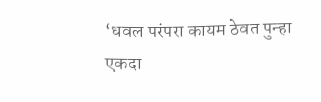‘धवल परंपरा कायम ठेवत पुन्हा एकदा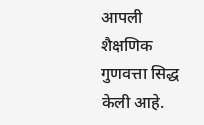आपली शैक्षणिक गुणवत्ता सिद्ध केली आहे.